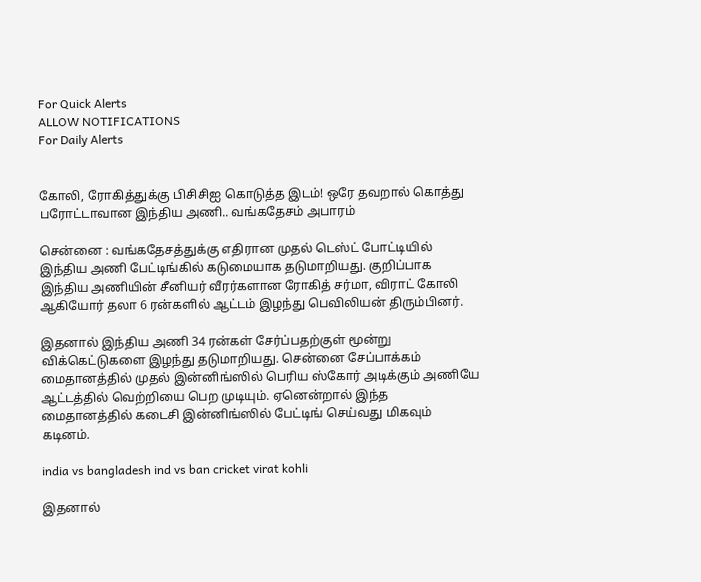For Quick Alerts
ALLOW NOTIFICATIONS
For Daily Alerts


கோலி, ரோகித்துக்கு பிசிசிஐ கொடுத்த இடம்! ஒரே தவறால் கொத்து பரோட்டாவான இந்திய அணி.. வங்கதேசம் அபாரம்

சென்னை : வங்கதேசத்துக்கு எதிரான முதல் டெஸ்ட் போட்டியில் இந்திய அணி பேட்டிங்கில் கடுமையாக தடுமாறியது. குறிப்பாக இந்திய அணியின் சீனியர் வீரர்களான ரோகித் சர்மா, விராட் கோலி ஆகியோர் தலா 6 ரன்களில் ஆட்டம் இழந்து பெவிலியன் திரும்பினர்.

இதனால் இந்திய அணி 34 ரன்கள் சேர்ப்பதற்குள் மூன்று விக்கெட்டுகளை இழந்து தடுமாறியது. சென்னை சேப்பாக்கம் மைதானத்தில் முதல் இன்னிங்ஸில் பெரிய ஸ்கோர் அடிக்கும் அணியே ஆட்டத்தில் வெற்றியை பெற முடியும். ஏனென்றால் இந்த மைதானத்தில் கடைசி இன்னிங்ஸில் பேட்டிங் செய்வது மிகவும் கடினம்.

india vs bangladesh ind vs ban cricket virat kohli

இதனால்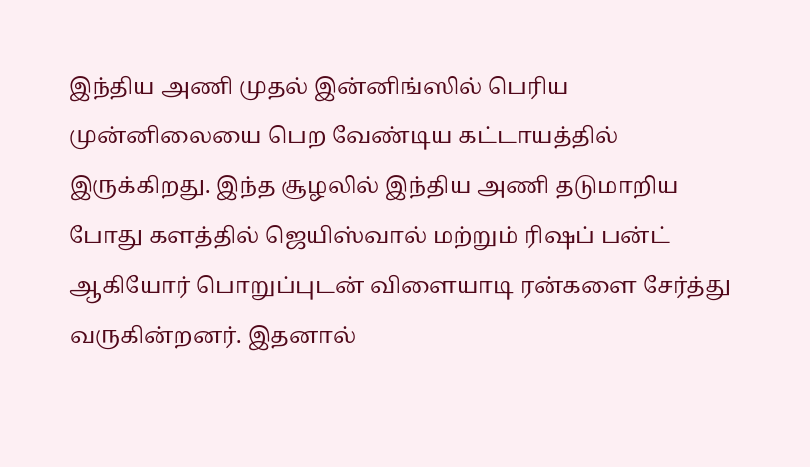இந்திய அணி முதல் இன்னிங்ஸில் பெரிய முன்னிலையை பெற வேண்டிய கட்டாயத்தில் இருக்கிறது. இந்த சூழலில் இந்திய அணி தடுமாறிய போது களத்தில் ஜெயிஸ்வால் மற்றும் ரிஷப் பன்ட் ஆகியோர் பொறுப்புடன் விளையாடி ரன்களை சேர்த்து வருகின்றனர். இதனால்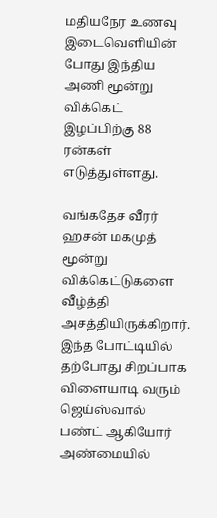மதியநேர உணவு இடைவெளியின் போது இந்திய அணி மூன்று விக்கெட் இழப்பிற்கு 88 ரன்கள் எடுத்துள்ளது.

வங்கதேச வீரர் ஹசன் மகமுத் மூன்று விக்கெட்டுகளை வீழ்த்தி அசத்தியிருக்கிறார். இந்த போட்டியில் தற்போது சிறப்பாக விளையாடி வரும் ஜெய்ஸ்வால் பண்ட் ஆகியோர் அண்மையில்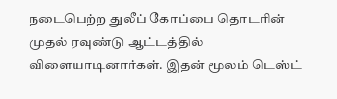நடைபெற்ற துலீப் கோப்பை தொடரின் முதல் ரவுண்டு ஆட்டத்தில் விளையாடினார்கள். இதன் மூலம் டெஸ்ட்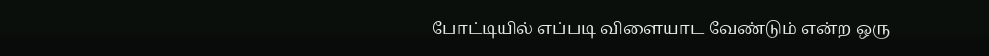போட்டியில் எப்படி விளையாட வேண்டும் என்ற ஒரு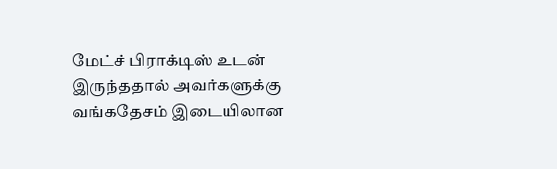மேட்ச் பிராக்டிஸ் உடன் இருந்ததால் அவர்களுக்கு வங்கதேசம் இடையிலான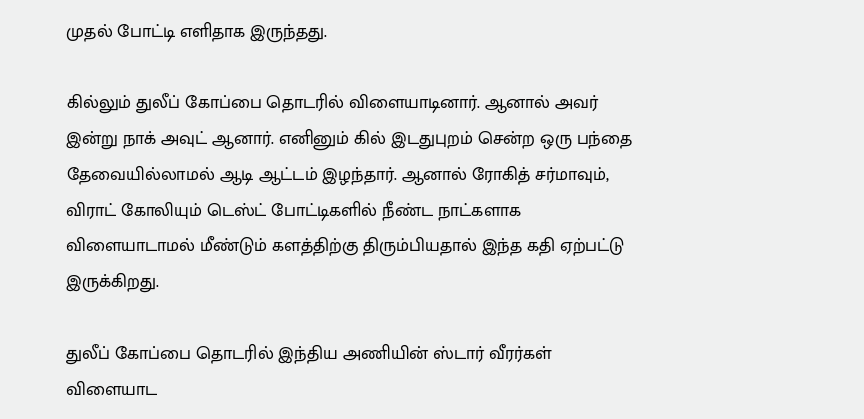முதல் போட்டி எளிதாக இருந்தது.

கில்லும் துலீப் கோப்பை தொடரில் விளையாடினார். ஆனால் அவர் இன்று நாக் அவுட் ஆனார். எனினும் கில் இடதுபுறம் சென்ற ஒரு பந்தை தேவையில்லாமல் ஆடி ஆட்டம் இழந்தார். ஆனால் ரோகித் சர்மாவும், விராட் கோலியும் டெஸ்ட் போட்டிகளில் நீண்ட நாட்களாக விளையாடாமல் மீண்டும் களத்திற்கு திரும்பியதால் இந்த கதி ஏற்பட்டு இருக்கிறது.

துலீப் கோப்பை தொடரில் இந்திய அணியின் ஸ்டார் வீரர்கள் விளையாட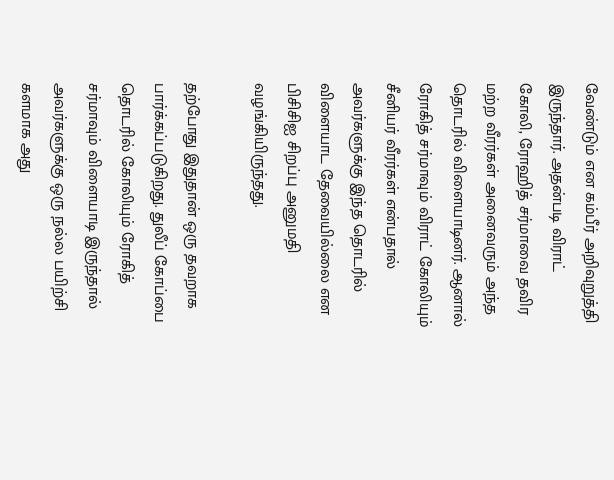வேண்டும் என கம்பீர் அறிவுறுத்தி இருந்தார். அதன்படி விராட் கோலி, ரோஹித் சர்மாவை தவிர மற்ற வீரர்கள் அனைவரும் அந்த தொடரில் விளையாடினர். ஆனால் ரோகித் சர்மாவும் விராட் கோலியும் சீனியர் வீரர்கள் என்பதால் அவர்களுக்கு இந்த தொடரில் விளையாட தேவையில்லை என பிசிசிஐ சிறப்பு அனுமதி வழங்கியிருந்தது.

தற்போது இதுதான் ஒரு தவறாக பார்க்கப்படுகிறது. துலீப் கோப்பை தொடரில் கோலியும் ரோகித் சர்மாவும் விளையாடி இருந்தால் அவர்களுக்கு ஒரு நல்ல பயிற்சி களமாக அது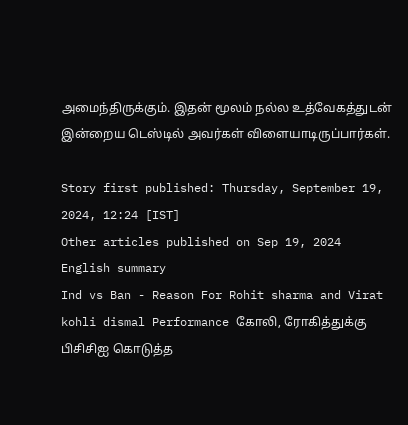அமைந்திருக்கும். இதன் மூலம் நல்ல உத்வேகத்துடன் இன்றைய டெஸ்டில் அவர்கள் விளையாடிருப்பார்கள்.

Story first published: Thursday, September 19, 2024, 12:24 [IST]
Other articles published on Sep 19, 2024
English summary
Ind vs Ban - Reason For Rohit sharma and Virat kohli dismal Performance கோலி, ரோகித்துக்கு பிசிசிஐ கொடுத்த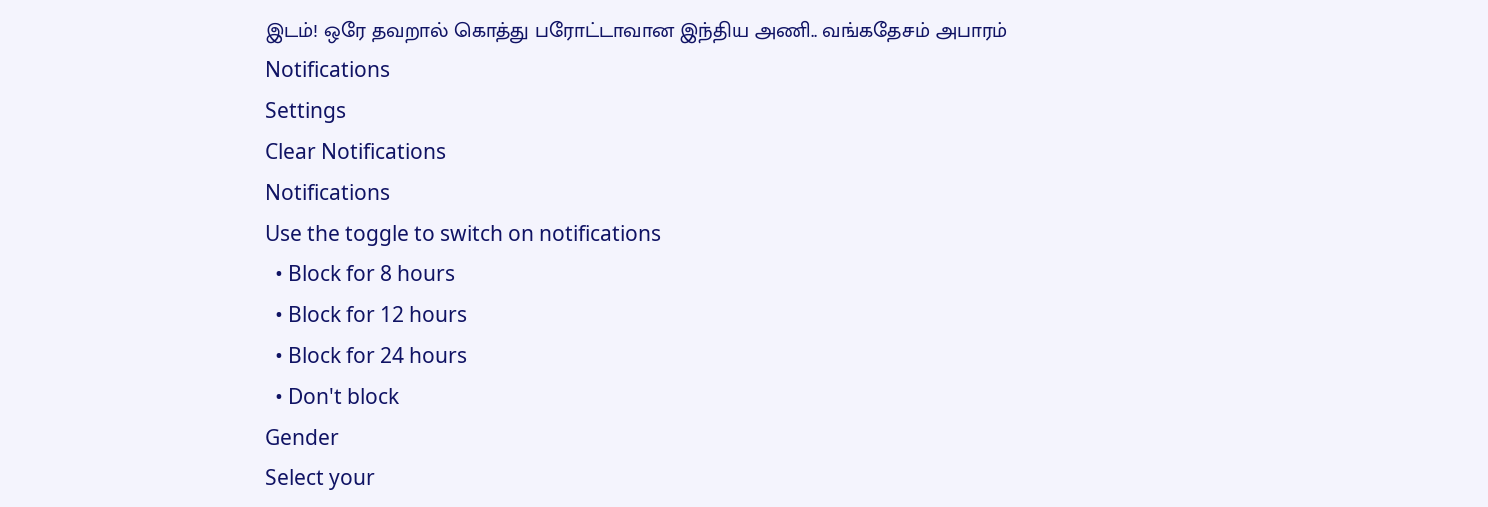இடம்! ஒரே தவறால் கொத்து பரோட்டாவான இந்திய அணி.. வங்கதேசம் அபாரம்
Notifications
Settings
Clear Notifications
Notifications
Use the toggle to switch on notifications
  • Block for 8 hours
  • Block for 12 hours
  • Block for 24 hours
  • Don't block
Gender
Select your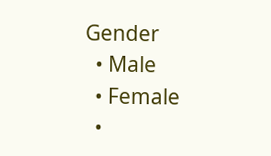Gender
  • Male
  • Female
  •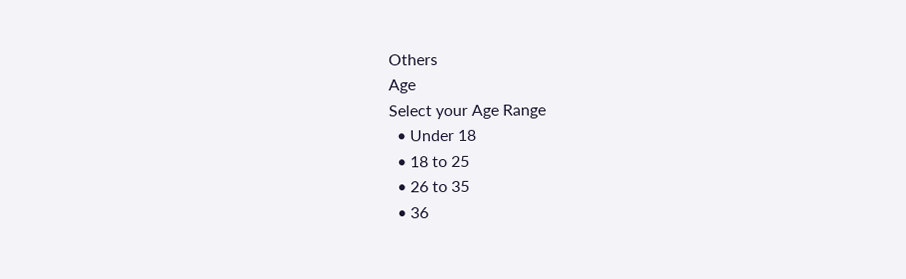Others
Age
Select your Age Range
  • Under 18
  • 18 to 25
  • 26 to 35
  • 36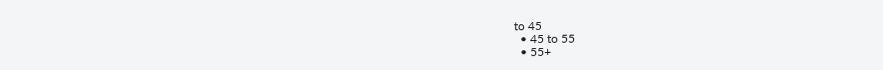to 45
  • 45 to 55
  • 55+